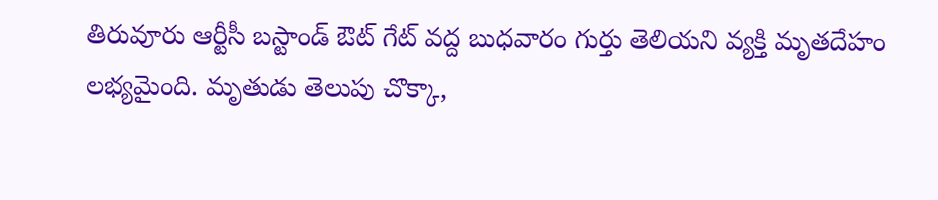తిరువూరు ఆర్టీసీ బస్టాండ్ ఔట్ గేట్ వద్ద బుధవారం గుర్తు తెలియని వ్యక్తి మృతదేహం లభ్యమైంది. మృతుడు తెలుపు చొక్కా,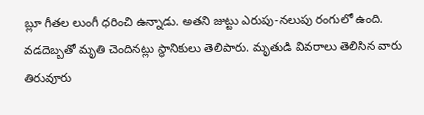బ్లూ గీతల లుంగీ ధరించి ఉన్నాడు. అతని జుట్టు ఎరుపు-నలుపు రంగులో ఉంది. వడదెబ్బతో మృతి చెందినట్లు స్థానికులు తెలిపారు. మృతుడి వివరాలు తెలిసిన వారు తిరువూరు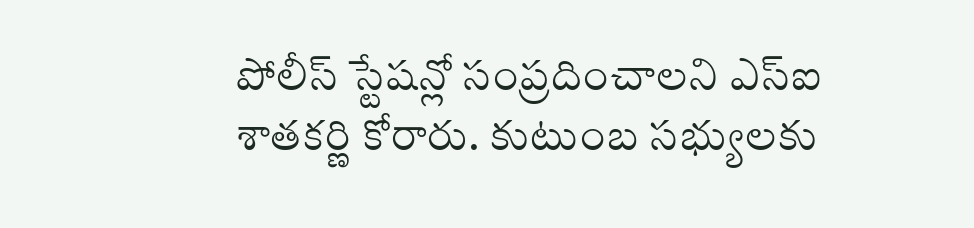పోలీస్ స్టేషన్లో సంప్రదించాలని ఎస్ఐ శాతకర్ణి కోరారు. కుటుంబ సభ్యులకు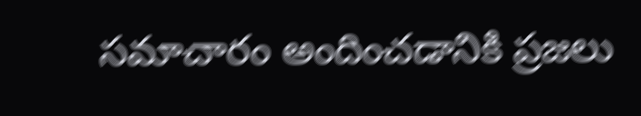సమాచారం అందించడానికి ప్రజలు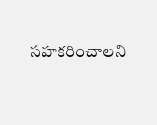సహకరించాలని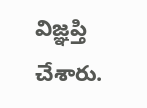విజ్ఞప్తి చేశారు.